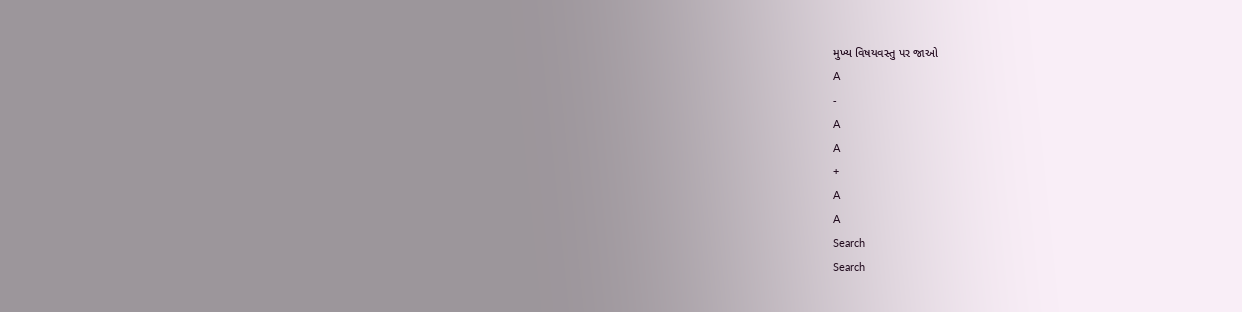મુખ્ય વિષયવસ્તુ પર જાઓ
A
-
A
A
+
A
A
Search
Search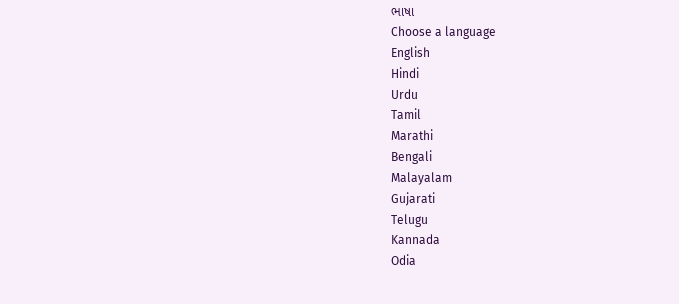ભાષા
Choose a language
English
Hindi
Urdu
Tamil
Marathi
Bengali
Malayalam
Gujarati
Telugu
Kannada
Odia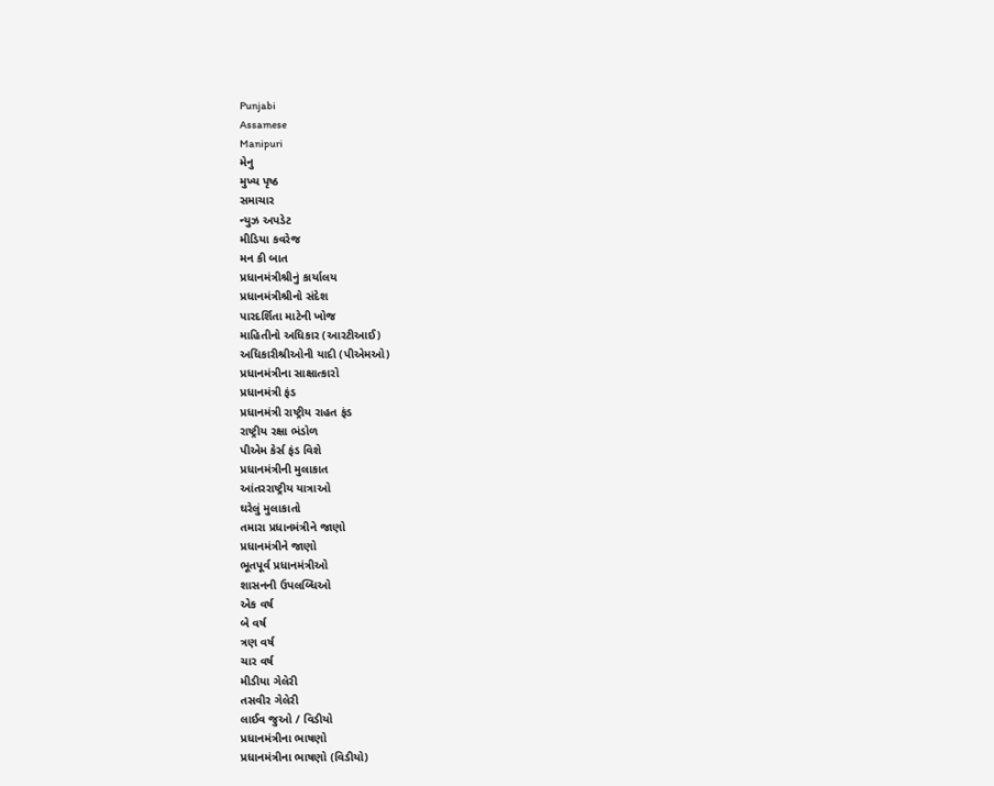Punjabi
Assamese
Manipuri
મેનુ
મુખ્ય પૃષ્ઠ
સમાચાર
ન્યુઝ અપડેટ
મીડિયા કવરેજ
મન કી બાત
પ્રધાનમંત્રીશ્રીનું કાર્યાલય
પ્રધાનમંત્રીશ્રીનો સંદેશ
પારદર્શિતા માટેની ખોજ
માહિતીનો અધિકાર (આરટીઆઈ)
અધિકારીશ્રીઓની યાદી (પીએમઓ)
પ્રધાનમંત્રીના સાક્ષાત્કારો
પ્રધાનમંત્રી ફંડ
પ્રધાનમંત્રી રાષ્ટ્રીય રાહત ફંડ
રાષ્ટ્રીય રક્ષા ભંડોળ
પીએમ કેર્સ ફંડ વિશે
પ્રધાનમંત્રીની મુલાકાત
આંતરરાષ્ટ્રીય યાત્રાઓ
ઘરેલું મુલાકાતો
તમારા પ્રધાનમંત્રીને જાણો
પ્રધાનમંત્રીને જાણો
ભૂતપૂર્વ પ્રધાનમંત્રીઓ
શાસનની ઉપલબ્ધિઓ
એક વર્ષ
બે વર્ષ
ત્રણ વર્ષ
ચાર વર્ષ
મીડીયા ગેલેરી
તસવીર ગેલેરી
લાઈવ જુઓ / વિડીયો
પ્રધાનમંત્રીના ભાષણો
પ્રધાનમંત્રીના ભાષણો (વિડીયો)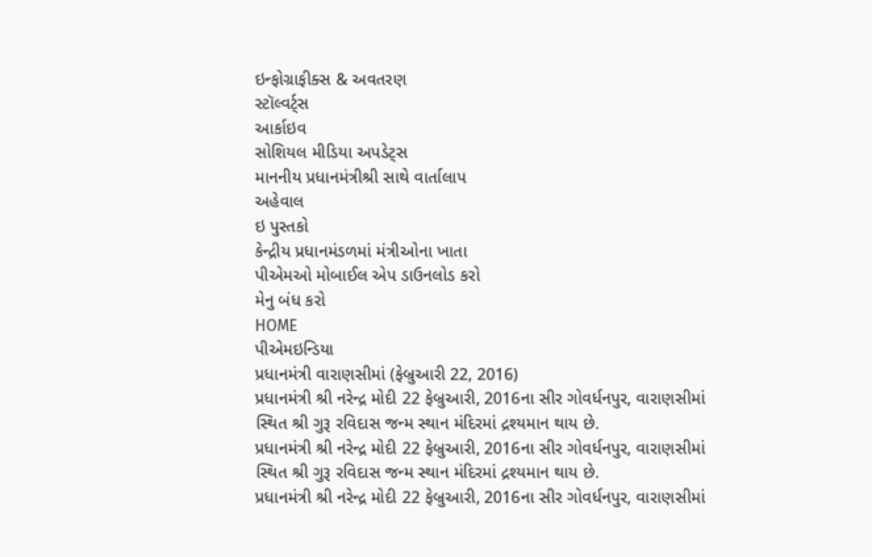ઇન્ફોગ્રાફીક્સ & અવતરણ
સ્ટૉલ્વર્ટ્સ
આર્કાઇવ
સોશિયલ મીડિયા અપડેટ્સ
માનનીય પ્રધાનમંત્રીશ્રી સાથે વાર્તાલાપ
અહેવાલ
ઇ પુસ્તકો
કેન્દ્રીય પ્રધાનમંડળમાં મંત્રીઓના ખાતા
પીએમઓ મોબાઈલ એપ ડાઉનલોડ કરો
મેનુ બંધ કરો
HOME
પીએમઇન્ડિયા
પ્રધાનમંત્રી વારાણસીમાં (ફેબ્રુઆરી 22, 2016)
પ્રધાનમંત્રી શ્રી નરેન્દ્ર મોદી 22 ફેબ્રુઆરી, 2016ના સીર ગોવર્ધનપુર, વારાણસીમાં સ્થિત શ્રી ગુરૂ રવિદાસ જન્મ સ્થાન મંદિરમાં દ્રશ્યમાન થાય છે.
પ્રધાનમંત્રી શ્રી નરેન્દ્ર મોદી 22 ફેબ્રુઆરી, 2016ના સીર ગોવર્ધનપુર, વારાણસીમાં સ્થિત શ્રી ગુરૂ રવિદાસ જન્મ સ્થાન મંદિરમાં દ્રશ્યમાન થાય છે.
પ્રધાનમંત્રી શ્રી નરેન્દ્ર મોદી 22 ફેબ્રુઆરી, 2016ના સીર ગોવર્ધનપુર, વારાણસીમાં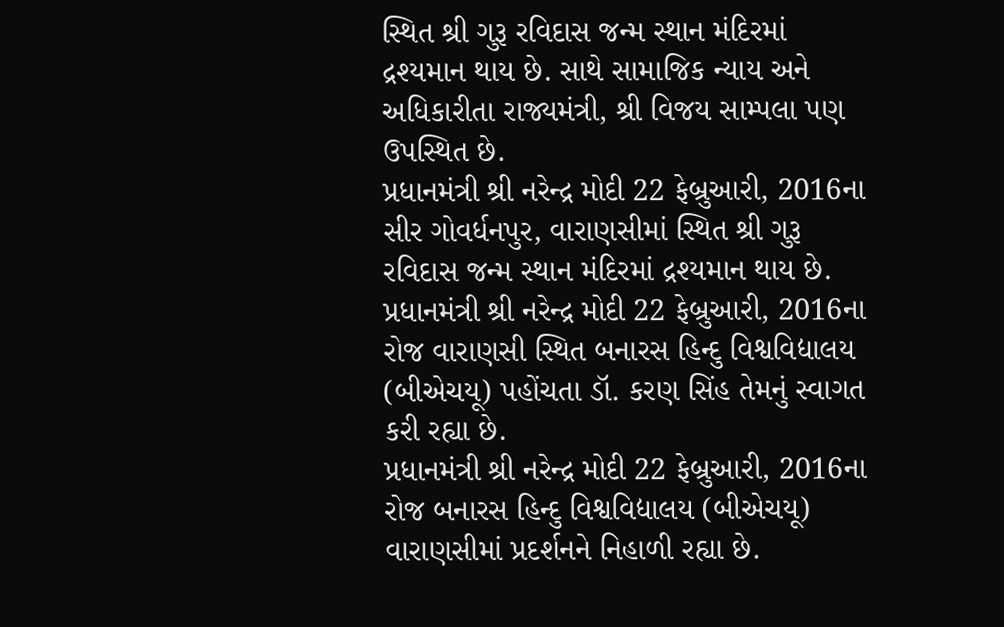સ્થિત શ્રી ગુરૂ રવિદાસ જન્મ સ્થાન મંદિરમાં દ્રશ્યમાન થાય છે. સાથે સામાજિક ન્યાય અને અધિકારીતા રાજ્યમંત્રી, શ્રી વિજય સામ્પલા પણ ઉપસ્થિત છે.
પ્રધાનમંત્રી શ્રી નરેન્દ્ર મોદી 22 ફેબ્રુઆરી, 2016ના સીર ગોવર્ધનપુર, વારાણસીમાં સ્થિત શ્રી ગુરૂ રવિદાસ જન્મ સ્થાન મંદિરમાં દ્રશ્યમાન થાય છે.
પ્રધાનમંત્રી શ્રી નરેન્દ્ર મોદી 22 ફેબ્રુઆરી, 2016ના રોજ વારાણસી સ્થિત બનારસ હિન્દુ વિશ્વવિદ્યાલય (બીએચયૂ) પહોંચતા ડૉ. કરણ સિંહ તેમનું સ્વાગત કરી રહ્યા છે.
પ્રધાનમંત્રી શ્રી નરેન્દ્ર મોદી 22 ફેબ્રુઆરી, 2016ના રોજ બનારસ હિન્દુ વિશ્વવિદ્યાલય (બીએચયૂ) વારાણસીમાં પ્રદર્શનને નિહાળી રહ્યા છે.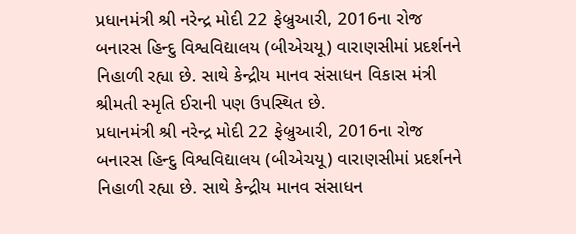પ્રધાનમંત્રી શ્રી નરેન્દ્ર મોદી 22 ફેબ્રુઆરી, 2016ના રોજ બનારસ હિન્દુ વિશ્વવિદ્યાલય (બીએચયૂ) વારાણસીમાં પ્રદર્શનને નિહાળી રહ્યા છે. સાથે કેન્દ્રીય માનવ સંસાધન વિકાસ મંત્રી શ્રીમતી સ્મૃતિ ઈરાની પણ ઉપસ્થિત છે.
પ્રધાનમંત્રી શ્રી નરેન્દ્ર મોદી 22 ફેબ્રુઆરી, 2016ના રોજ બનારસ હિન્દુ વિશ્વવિદ્યાલય (બીએચયૂ) વારાણસીમાં પ્રદર્શનને નિહાળી રહ્યા છે. સાથે કેન્દ્રીય માનવ સંસાધન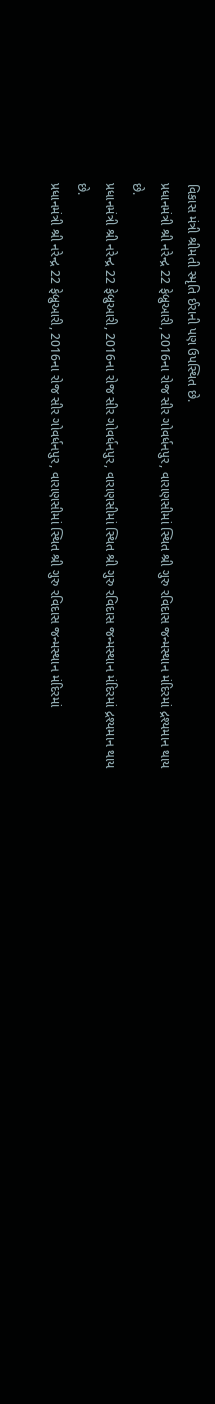વિકાસ મંત્રી શ્રીમતી સ્મૃતિ ઈરાની પણ ઉપસ્થિત છે.
પ્રધાનમંત્રી શ્રી નરેન્દ્ર 22 ફેબ્રુઆરી, 2016ના રોજ સીર ગોવર્ધનપુર, વારાણસીમાં સ્થિત શ્રી ગુરુ રવિદાસ જન્મસ્થાન મંદિરમાં દ્રશ્યમાન થાય છે.
પ્રધાનમંત્રી શ્રી નરેન્દ્ર 22 ફેબ્રુઆરી, 2016ના રોજ સીર ગોવર્ધનપુર, વારાણસીમાં સ્થિત શ્રી ગુરુ રવિદાસ જન્મસ્થાન મંદિરમાં દ્રશ્યમાન થાય છે.
પ્રધાનમંત્રી શ્રી નરેન્દ્ર 22 ફેબ્રુઆરી, 2016ના રોજ સીર ગોવર્ધનપુર, વારાણસીમાં સ્થિત શ્રી ગુરુ રવિદાસ જન્મસ્થાન મંદિરમાં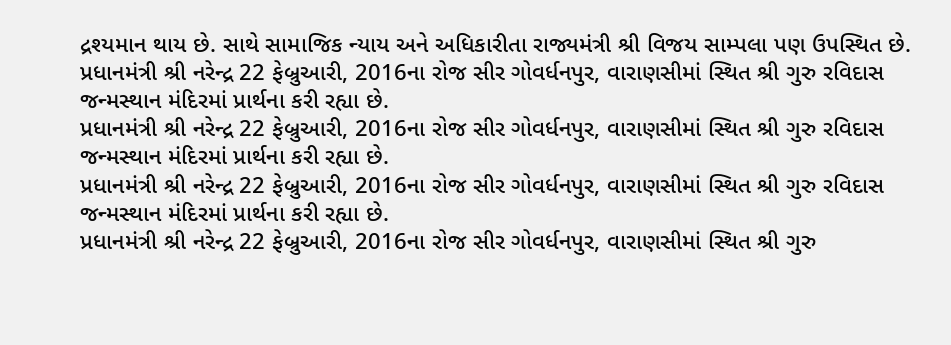દ્રશ્યમાન થાય છે. સાથે સામાજિક ન્યાય અને અધિકારીતા રાજ્યમંત્રી શ્રી વિજય સામ્પલા પણ ઉપસ્થિત છે.
પ્રધાનમંત્રી શ્રી નરેન્દ્ર 22 ફેબ્રુઆરી, 2016ના રોજ સીર ગોવર્ધનપુર, વારાણસીમાં સ્થિત શ્રી ગુરુ રવિદાસ જન્મસ્થાન મંદિરમાં પ્રાર્થના કરી રહ્યા છે.
પ્રધાનમંત્રી શ્રી નરેન્દ્ર 22 ફેબ્રુઆરી, 2016ના રોજ સીર ગોવર્ધનપુર, વારાણસીમાં સ્થિત શ્રી ગુરુ રવિદાસ જન્મસ્થાન મંદિરમાં પ્રાર્થના કરી રહ્યા છે.
પ્રધાનમંત્રી શ્રી નરેન્દ્ર 22 ફેબ્રુઆરી, 2016ના રોજ સીર ગોવર્ધનપુર, વારાણસીમાં સ્થિત શ્રી ગુરુ રવિદાસ જન્મસ્થાન મંદિરમાં પ્રાર્થના કરી રહ્યા છે.
પ્રધાનમંત્રી શ્રી નરેન્દ્ર 22 ફેબ્રુઆરી, 2016ના રોજ સીર ગોવર્ધનપુર, વારાણસીમાં સ્થિત શ્રી ગુરુ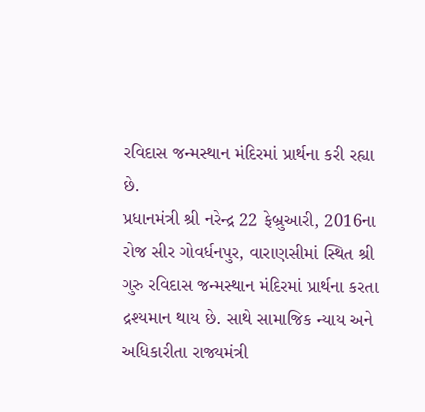રવિદાસ જન્મસ્થાન મંદિરમાં પ્રાર્થના કરી રહ્યા છે.
પ્રધાનમંત્રી શ્રી નરેન્દ્ર 22 ફેબ્રુઆરી, 2016ના રોજ સીર ગોવર્ધનપુર, વારાણસીમાં સ્થિત શ્રી ગુરુ રવિદાસ જન્મસ્થાન મંદિરમાં પ્રાર્થના કરતા દ્રશ્યમાન થાય છે. સાથે સામાજિક ન્યાય અને અધિકારીતા રાજ્યમંત્રી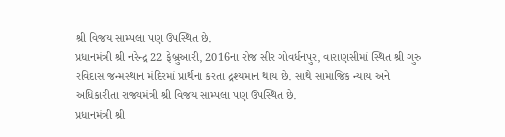શ્રી વિજય સામ્પલા પણ ઉપસ્થિત છે.
પ્રધાનમંત્રી શ્રી નરેન્દ્ર 22 ફેબ્રુઆરી, 2016ના રોજ સીર ગોવર્ધનપુર, વારાણસીમાં સ્થિત શ્રી ગુરુ રવિદાસ જન્મસ્થાન મંદિરમાં પ્રાર્થના કરતા દ્રશ્યમાન થાય છે. સાથે સામાજિક ન્યાય અને અધિકારીતા રાજ્યમંત્રી શ્રી વિજય સામ્પલા પણ ઉપસ્થિત છે.
પ્રધાનમંત્રી શ્રી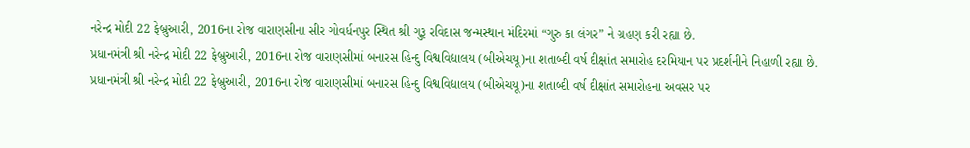નરેન્દ્ર મોદી 22 ફેબ્રુઆરી, 2016ના રોજ વારાણસીના સીર ગોવર્ધનપુર સ્થિત શ્રી ગુરૂ રવિદાસ જન્મસ્થાન મંદિરમાં “ગુરુ કા લંગર” ને ગ્રહણ કરી રહ્યા છે.
પ્રધાનમંત્રી શ્રી નરેન્દ્ર મોદી 22 ફેબ્રુઆરી, 2016ના રોજ વારાણસીમાં બનારસ હિન્દુ વિશ્વવિદ્યાલય (બીએચયૂ)ના શતાબ્દી વર્ષ દીક્ષાંત સમારોહ દરમિયાન પર પ્રદર્શનીને નિહાળી રહ્યા છે.
પ્રધાનમંત્રી શ્રી નરેન્દ્ર મોદી 22 ફેબ્રુઆરી, 2016ના રોજ વારાણસીમાં બનારસ હિન્દુ વિશ્વવિદ્યાલય (બીએચયૂ)ના શતાબ્દી વર્ષ દીક્ષાંત સમારોહના અવસર પર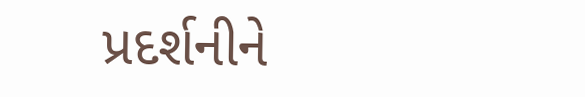પ્રદર્શનીને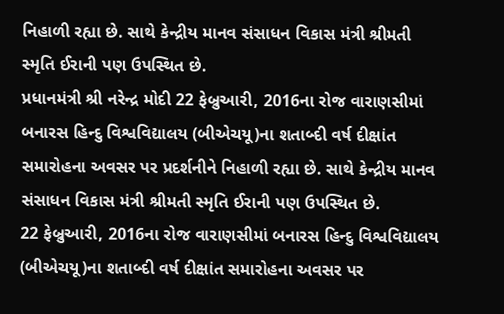નિહાળી રહ્યા છે. સાથે કેન્દ્રીય માનવ સંસાધન વિકાસ મંત્રી શ્રીમતી સ્મૃતિ ઈરાની પણ ઉપસ્થિત છે.
પ્રધાનમંત્રી શ્રી નરેન્દ્ર મોદી 22 ફેબ્રુઆરી, 2016ના રોજ વારાણસીમાં બનારસ હિન્દુ વિશ્વવિદ્યાલય (બીએચયૂ)ના શતાબ્દી વર્ષ દીક્ષાંત સમારોહના અવસર પર પ્રદર્શનીને નિહાળી રહ્યા છે. સાથે કેન્દ્રીય માનવ સંસાધન વિકાસ મંત્રી શ્રીમતી સ્મૃતિ ઈરાની પણ ઉપસ્થિત છે.
22 ફેબ્રુઆરી, 2016ના રોજ વારાણસીમાં બનારસ હિન્દુ વિશ્વવિદ્યાલય (બીએચયૂ)ના શતાબ્દી વર્ષ દીક્ષાંત સમારોહના અવસર પર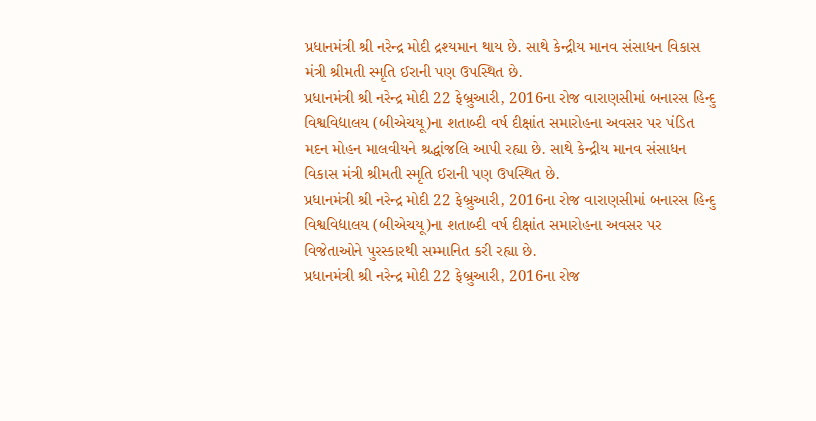પ્રધાનમંત્રી શ્રી નરેન્દ્ર મોદી દ્રશ્યમાન થાય છે. સાથે કેન્દ્રીય માનવ સંસાધન વિકાસ મંત્રી શ્રીમતી સ્મૃતિ ઈરાની પણ ઉપસ્થિત છે.
પ્રધાનમંત્રી શ્રી નરેન્દ્ર મોદી 22 ફેબ્રુઆરી, 2016ના રોજ વારાણસીમાં બનારસ હિન્દુ વિશ્વવિદ્યાલય (બીએચયૂ)ના શતાબ્દી વર્ષ દીક્ષાંત સમારોહના અવસર પર પંડિત મદન મોહન માલવીયને શ્રદ્ધાંજલિ આપી રહ્યા છે. સાથે કેન્દ્રીય માનવ સંસાધન વિકાસ મંત્રી શ્રીમતી સ્મૃતિ ઈરાની પણ ઉપસ્થિત છે.
પ્રધાનમંત્રી શ્રી નરેન્દ્ર મોદી 22 ફેબ્રુઆરી, 2016ના રોજ વારાણસીમાં બનારસ હિન્દુ વિશ્વવિદ્યાલય (બીએચયૂ)ના શતાબ્દી વર્ષ દીક્ષાંત સમારોહના અવસર પર વિજેતાઓને પુરસ્કારથી સમ્માનિત કરી રહ્યા છે.
પ્રધાનમંત્રી શ્રી નરેન્દ્ર મોદી 22 ફેબ્રુઆરી, 2016ના રોજ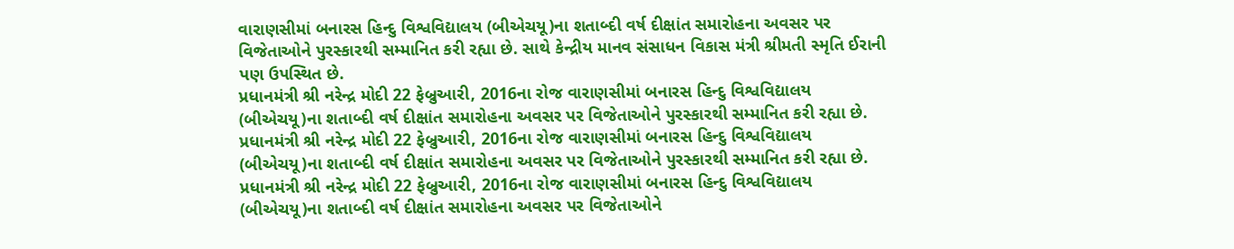વારાણસીમાં બનારસ હિન્દુ વિશ્વવિદ્યાલય (બીએચયૂ)ના શતાબ્દી વર્ષ દીક્ષાંત સમારોહના અવસર પર વિજેતાઓને પુરસ્કારથી સમ્માનિત કરી રહ્યા છે. સાથે કેન્દ્રીય માનવ સંસાધન વિકાસ મંત્રી શ્રીમતી સ્મૃતિ ઈરાની પણ ઉપસ્થિત છે.
પ્રધાનમંત્રી શ્રી નરેન્દ્ર મોદી 22 ફેબ્રુઆરી, 2016ના રોજ વારાણસીમાં બનારસ હિન્દુ વિશ્વવિદ્યાલય (બીએચયૂ)ના શતાબ્દી વર્ષ દીક્ષાંત સમારોહના અવસર પર વિજેતાઓને પુરસ્કારથી સમ્માનિત કરી રહ્યા છે.
પ્રધાનમંત્રી શ્રી નરેન્દ્ર મોદી 22 ફેબ્રુઆરી, 2016ના રોજ વારાણસીમાં બનારસ હિન્દુ વિશ્વવિદ્યાલય (બીએચયૂ)ના શતાબ્દી વર્ષ દીક્ષાંત સમારોહના અવસર પર વિજેતાઓને પુરસ્કારથી સમ્માનિત કરી રહ્યા છે.
પ્રધાનમંત્રી શ્રી નરેન્દ્ર મોદી 22 ફેબ્રુઆરી, 2016ના રોજ વારાણસીમાં બનારસ હિન્દુ વિશ્વવિદ્યાલય (બીએચયૂ)ના શતાબ્દી વર્ષ દીક્ષાંત સમારોહના અવસર પર વિજેતાઓને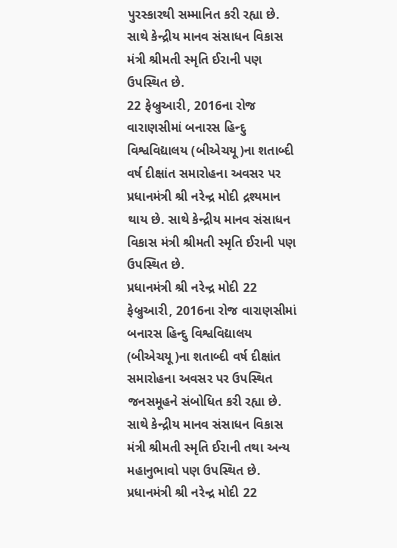પુરસ્કારથી સમ્માનિત કરી રહ્યા છે. સાથે કેન્દ્રીય માનવ સંસાધન વિકાસ મંત્રી શ્રીમતી સ્મૃતિ ઈરાની પણ ઉપસ્થિત છે.
22 ફેબ્રુઆરી, 2016ના રોજ વારાણસીમાં બનારસ હિન્દુ વિશ્વવિદ્યાલય (બીએચયૂ)ના શતાબ્દી વર્ષ દીક્ષાંત સમારોહના અવસર પર પ્રધાનમંત્રી શ્રી નરેન્દ્ર મોદી દ્રશ્યમાન થાય છે. સાથે કેન્દ્રીય માનવ સંસાધન વિકાસ મંત્રી શ્રીમતી સ્મૃતિ ઈરાની પણ ઉપસ્થિત છે.
પ્રધાનમંત્રી શ્રી નરેન્દ્ર મોદી 22 ફેબ્રુઆરી, 2016ના રોજ વારાણસીમાં બનારસ હિન્દુ વિશ્વવિદ્યાલય (બીએચયૂ)ના શતાબ્દી વર્ષ દીક્ષાંત સમારોહના અવસર પર ઉપસ્થિત જનસમૂહને સંબોધિત કરી રહ્યા છે. સાથે કેન્દ્રીય માનવ સંસાધન વિકાસ મંત્રી શ્રીમતી સ્મૃતિ ઈરાની તથા અન્ય મહાનુભાવો પણ ઉપસ્થિત છે.
પ્રધાનમંત્રી શ્રી નરેન્દ્ર મોદી 22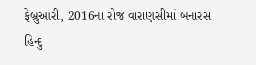ફેબ્રુઆરી, 2016ના રોજ વારાણસીમાં બનારસ હિન્દુ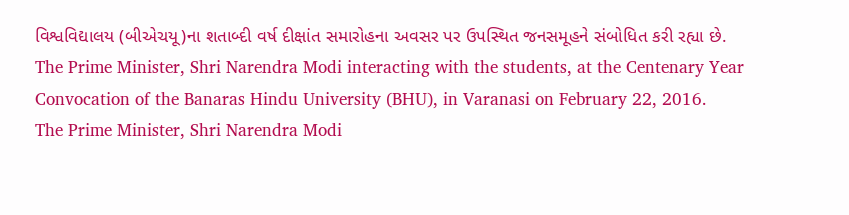વિશ્વવિદ્યાલય (બીએચયૂ)ના શતાબ્દી વર્ષ દીક્ષાંત સમારોહના અવસર પર ઉપસ્થિત જનસમૂહને સંબોધિત કરી રહ્યા છે.
The Prime Minister, Shri Narendra Modi interacting with the students, at the Centenary Year Convocation of the Banaras Hindu University (BHU), in Varanasi on February 22, 2016.
The Prime Minister, Shri Narendra Modi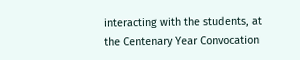interacting with the students, at the Centenary Year Convocation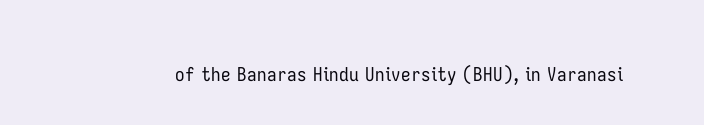of the Banaras Hindu University (BHU), in Varanasi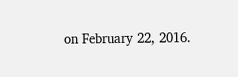on February 22, 2016.